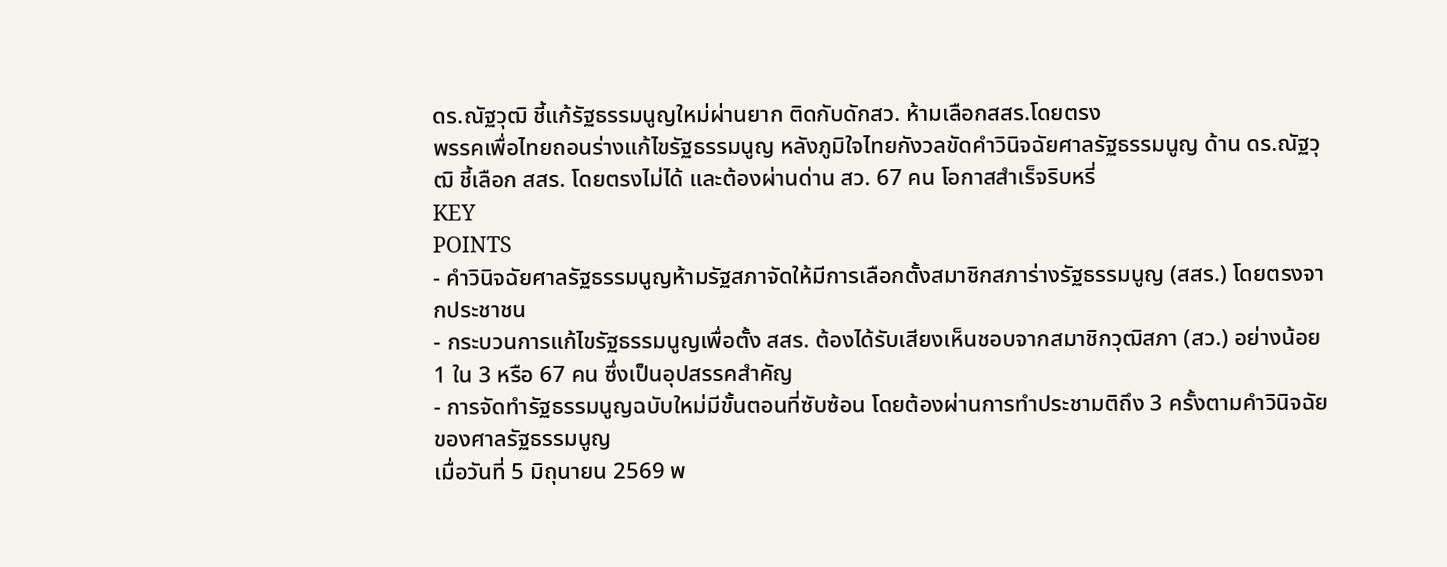ดร.ณัฐวุฒิ ชี้แก้รัฐธรรมนูญใหม่ผ่านยาก ติดกับดักสว. ห้ามเลือกสสร.โดยตรง
พรรคเพื่อไทยถอนร่างแก้ไขรัฐธรรมนูญ หลังภูมิใจไทยกังวลขัดคำวินิจฉัยศาลรัฐธรรมนูญ ด้าน ดร.ณัฐวุฒิ ชี้เลือก สสร. โดยตรงไม่ได้ และต้องผ่านด่าน สว. 67 คน โอกาสสำเร็จริบหรี่
KEY
POINTS
- คำวินิจฉัยศาลรัฐธรรมนูญห้ามรัฐสภาจัดให้มีการเลือกตั้งสมาชิกสภาร่างรัฐธรรมนูญ (สสร.) โดยตรงจากประชาชน
- กระบวนการแก้ไขรัฐธรรมนูญเพื่อตั้ง สสร. ต้องได้รับเสียงเห็นชอบจากสมาชิกวุฒิสภา (สว.) อย่างน้อย 1 ใน 3 หรือ 67 คน ซึ่งเป็นอุปสรรคสำคัญ
- การจัดทำรัฐธรรมนูญฉบับใหม่มีขั้นตอนที่ซับซ้อน โดยต้องผ่านการทำประชามติถึง 3 ครั้งตามคำวินิจฉัยของศาลรัฐธรรมนูญ
เมื่อวันที่ 5 มิถุนายน 2569 พ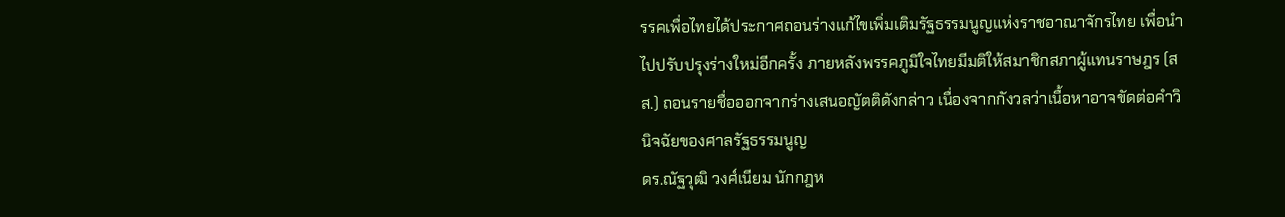รรคเพื่อไทยได้ประกาศถอนร่างแก้ไขเพิ่มเติมรัฐธรรมนูญแห่งราชอาณาจักรไทย เพื่อนำไปปรับปรุงร่างใหม่อีกครั้ง ภายหลังพรรคภูมิใจไทยมีมติให้สมาชิกสภาผู้แทนราษฎร (สส.) ถอนรายชื่อออกจากร่างเสนอญัตติดังกล่าว เนื่องจากกังวลว่าเนื้อหาอาจขัดต่อคำวินิจฉัยของศาลรัฐธรรมนูญ
ดร.ณัฐวุฒิ วงศ์เนียม นักกฎห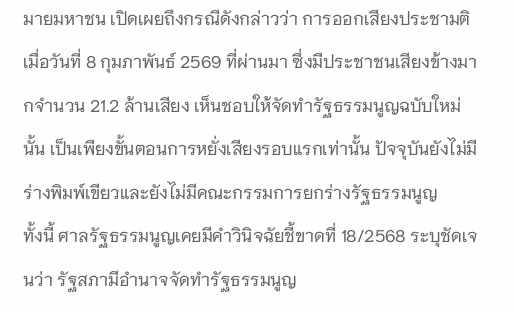มายมหาชน เปิดเผยถึงกรณีดังกล่าวว่า การออกเสียงประชามติเมื่อวันที่ 8 กุมภาพันธ์ 2569 ที่ผ่านมา ซึ่งมีประชาชนเสียงข้างมากจำนวน 21.2 ล้านเสียง เห็นชอบให้จัดทำรัฐธรรมนูญฉบับใหม่นั้น เป็นเพียงขั้นตอนการหยั่งเสียงรอบแรกเท่านั้น ปัจจุบันยังไม่มีร่างพิมพ์เขียวและยังไม่มีคณะกรรมการยกร่างรัฐธรรมนูญ
ทั้งนี้ ศาลรัฐธรรมนูญเคยมีคำวินิจฉัยชี้ขาดที่ 18/2568 ระบุชัดเจนว่า รัฐสภามีอำนาจจัดทำรัฐธรรมนูญ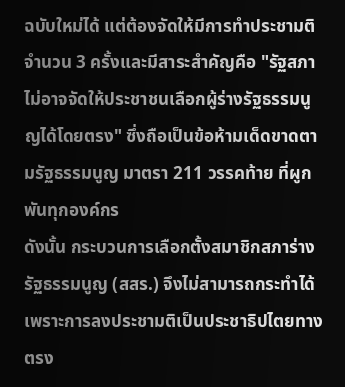ฉบับใหม่ได้ แต่ต้องจัดให้มีการทำประชามติจำนวน 3 ครั้งและมีสาระสำคัญคือ "รัฐสภาไม่อาจจัดให้ประชาชนเลือกผู้ร่างรัฐธรรมนูญได้โดยตรง" ซึ่งถือเป็นข้อห้ามเด็ดขาดตามรัฐธรรมนูญ มาตรา 211 วรรคท้าย ที่ผูกพันทุกองค์กร
ดังนั้น กระบวนการเลือกตั้งสมาชิกสภาร่างรัฐธรรมนูญ (สสร.) จึงไม่สามารถกระทำได้ เพราะการลงประชามติเป็นประชาธิปไตยทางตรง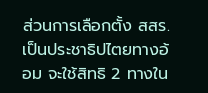ส่วนการเลือกตั้ง สสร. เป็นประชาธิปไตยทางอ้อม จะใช้สิทธิ 2 ทางใน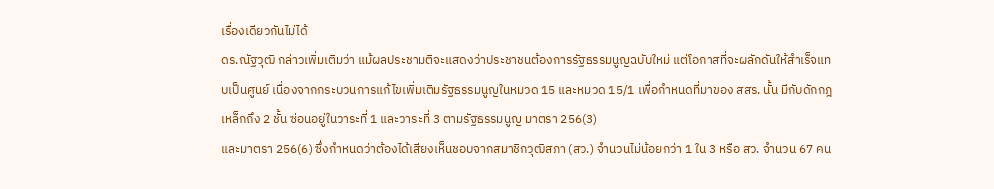เรื่องเดียวกันไม่ได้
ดร.ณัฐวุฒิ กล่าวเพิ่มเติมว่า แม้ผลประชามติจะแสดงว่าประชาชนต้องการรัฐธรรมนูญฉบับใหม่ แต่โอกาสที่จะผลักดันให้สำเร็จแทบเป็นศูนย์ เนื่องจากกระบวนการแก้ไขเพิ่มเติมรัฐธรรมนูญในหมวด 15 และหมวด 15/1 เพื่อกำหนดที่มาของ สสร. นั้น มีกับดักกฎเหล็กถึง 2 ชั้น ซ่อนอยู่ในวาระที่ 1 และวาระที่ 3 ตามรัฐธรรมนูญ มาตรา 256(3)
และมาตรา 256(6) ซึ่งกำหนดว่าต้องได้เสียงเห็นชอบจากสมาชิกวุฒิสภา (สว.) จำนวนไม่น้อยกว่า 1 ใน 3 หรือ สว. จำนวน 67 คน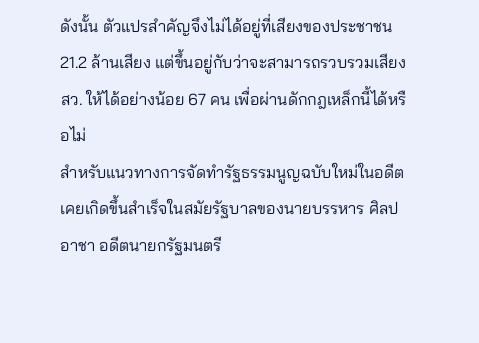ดังนั้น ตัวแปรสำคัญจึงไม่ได้อยู่ที่เสียงของประชาชน 21.2 ล้านเสียง แต่ขึ้นอยู่กับว่าจะสามารถรวบรวมเสียง สว. ให้ได้อย่างน้อย 67 คน เพื่อผ่านดักกฎเหล็กนี้ได้หรือไม่
สำหรับแนวทางการจัดทำรัฐธรรมนูญฉบับใหม่ในอดีต เคยเกิดขึ้นสำเร็จในสมัยรัฐบาลของนายบรรหาร ศิลปอาชา อดีตนายกรัฐมนตรี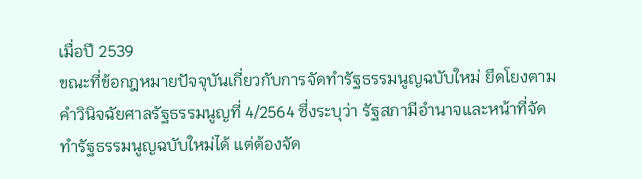เมื่อปี 2539
ขณะที่ข้อกฎหมายปัจจุบันเกี่ยวกับการจัดทำรัฐธรรมนูญฉบับใหม่ ยึดโยงตามคำวินิจฉัยศาลรัฐธรรมนูญที่ 4/2564 ซึ่งระบุว่า รัฐสภามีอำนาจและหน้าที่จัดทำรัฐธรรมนูญฉบับใหม่ได้ แต่ต้องจัด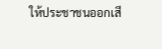ให้ประชาชนออกเสี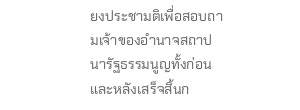ยงประชามติเพื่อสอบถามเจ้าของอำนาจสถาปนารัฐธรรมนูญทั้งก่อนและหลังเสร็จสิ้นก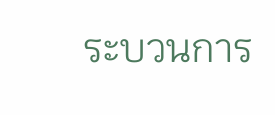ระบวนการ